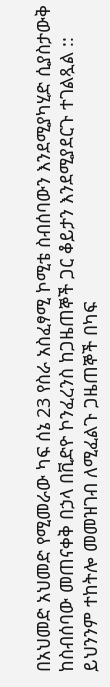በአህመድ አህመድ የሚመራው ካፍ ሰኔ 23 የስራ አስፈፃሚ ኮሚቴ ስብሰባውን እንደሚያካሂድ ሲያስታውቅ ከስብሰባው መጠናቀቅ በኃላ በቪድዮ ኮንፈረንስ ከጋዜጠኞች ጋር ቆይታን እንደሚያደርጉ ተገልጿል ::
ይህንንም ተከትሎ መመዝገብ ለሚፈልጉ ጋዜጠኞች በካፍ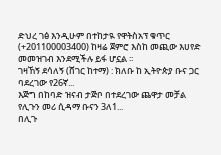ድህረ ገፅ እንዲሁም በተከታዪ የዋትስአፕ ቁጥር (+201100003400) ከዛሬ ጀምሮ እስከ መጪው እሀየድ መመዝገብ እንደሚችሉ ይፋ ሆኗል ፡፡
ገዛኸኝ ደሳለኝ (ሸገር ከተማ) : ክለቡ ከ ኢትዮጵያ ቡና ጋር ባደረገው የ26ኛ...
እጅግ በከባድ ዝናብ ታጅቦ በተደረገው ጨዋታ መቻል የሊጉን መሪ ሲዳማ ቡናን 3ለ1...
በሊጉ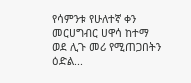የሳምንቱ የሁለተኛ ቀን መርሀግብር ሀዋሳ ከተማ ወደ ሊጉ መሪ የሚጠጋበትን ዕድል...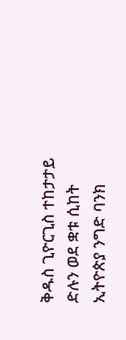ቅዱስ ጊዮርጊስ ተከታታይ ድሉን ወደ ቋቱ ሲከት ኢትዮጵያ ንግድ ባንክ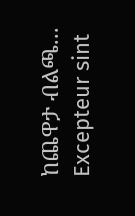ከጨዋታ ብልጫ...
Excepteur sint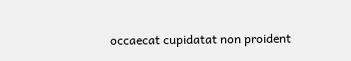occaecat cupidatat non proident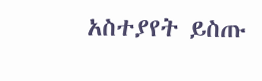አስተያየት ይስጡ